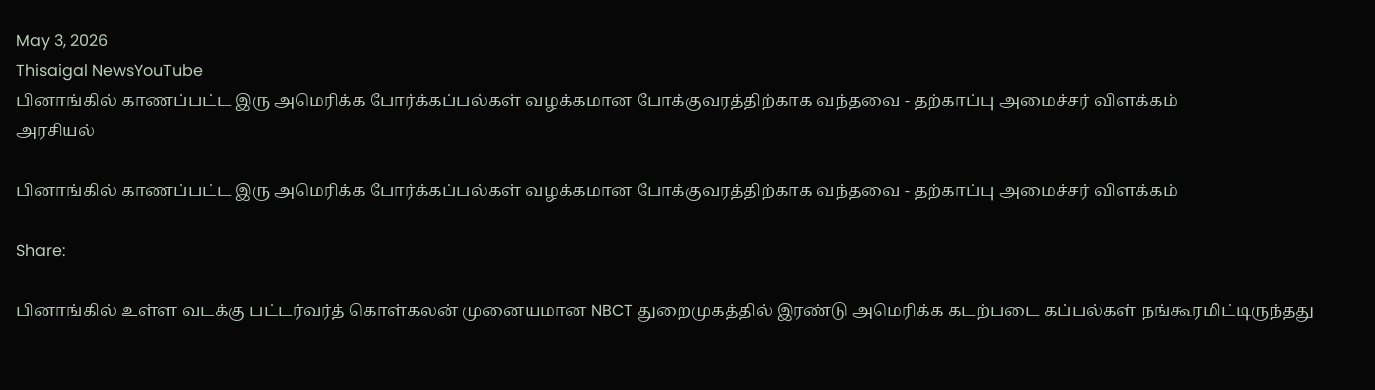May 3, 2026
Thisaigal NewsYouTube
பினாங்கில் காணப்பட்ட இரு அமெரிக்க போர்க்கப்பல்கள் வழக்கமான போக்குவரத்திற்காக வந்தவை - தற்காப்பு அமைச்சர் விளக்கம்
அரசியல்

பினாங்கில் காணப்பட்ட இரு அமெரிக்க போர்க்கப்பல்கள் வழக்கமான போக்குவரத்திற்காக வந்தவை - தற்காப்பு அமைச்சர் விளக்கம்

Share:

பினாங்கில் உள்ள வடக்கு பட்டர்வர்த் கொள்கலன் முனையமான NBCT துறைமுகத்தில் இரண்டு அமெரிக்க கடற்படை கப்பல்கள் நங்கூரமிட்டிருந்தது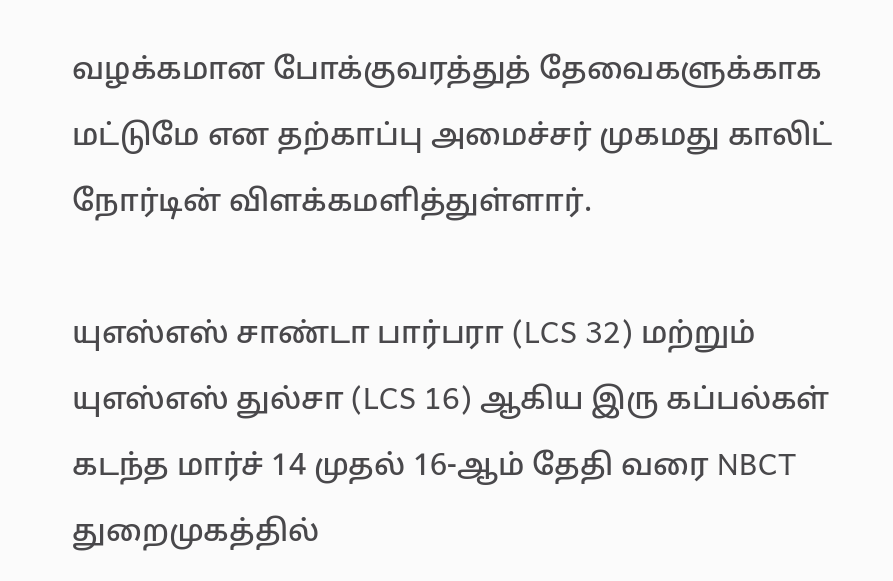வழக்கமான போக்குவரத்துத் தேவைகளுக்காக மட்டுமே என தற்காப்பு அமைச்சர் முகமது காலிட் நோர்டின் விளக்கமளித்துள்ளார்.

யுஎஸ்எஸ் சாண்டா பார்பரா (LCS 32) மற்றும் யுஎஸ்எஸ் துல்சா (LCS 16) ஆகிய இரு கப்பல்கள் கடந்த மார்ச் 14 முதல் 16-ஆம் தேதி வரை NBCT துறைமுகத்தில்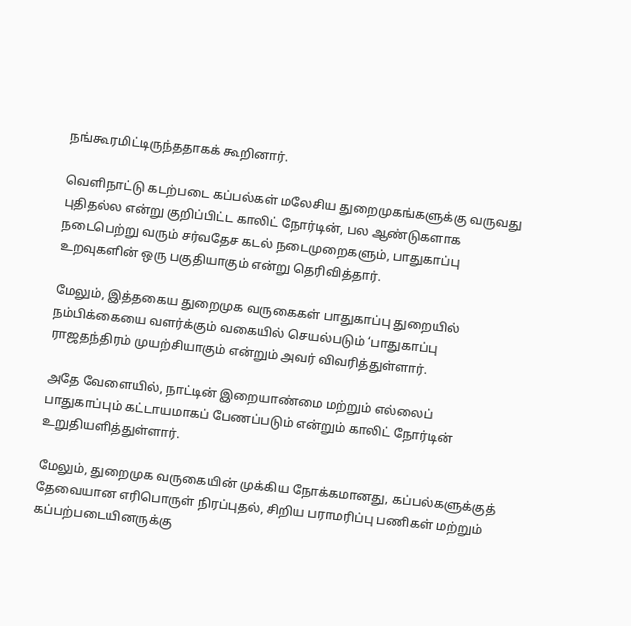நங்கூரமிட்டிருந்ததாகக் கூறினார்.

வெளிநாட்டு கடற்படை கப்பல்கள் மலேசிய துறைமுகங்களுக்கு வருவது புதிதல்ல என்று குறிப்பிட்ட காலிட் நோர்டின், பல ஆண்டுகளாக நடைபெற்று வரும் சர்வதேச கடல் நடைமுறைகளும், பாதுகாப்பு உறவுகளின் ஒரு பகுதியாகும் என்று தெரிவித்தார்.

மேலும், இத்தகைய துறைமுக வருகைகள் பாதுகாப்பு துறையில் நம்பிக்கையை வளர்க்கும் வகையில் செயல்படும் ‘பாதுகாப்பு ராஜதந்திரம் முயற்சியாகும் என்றும் அவர் விவரித்துள்ளார்.

அதே வேளையில், நாட்டின் இறையாண்மை மற்றும் எல்லைப் பாதுகாப்பும் கட்டாயமாகப் பேணப்படும் என்றும் காலிட் நோர்டின் உறுதியளித்துள்ளார்.

மேலும், துறைமுக வருகையின் முக்கிய நோக்கமானது, கப்பல்களுக்குத் தேவையான எரிபொருள் நிரப்புதல், சிறிய பராமரிப்பு பணிகள் மற்றும் கப்பற்படையினருக்கு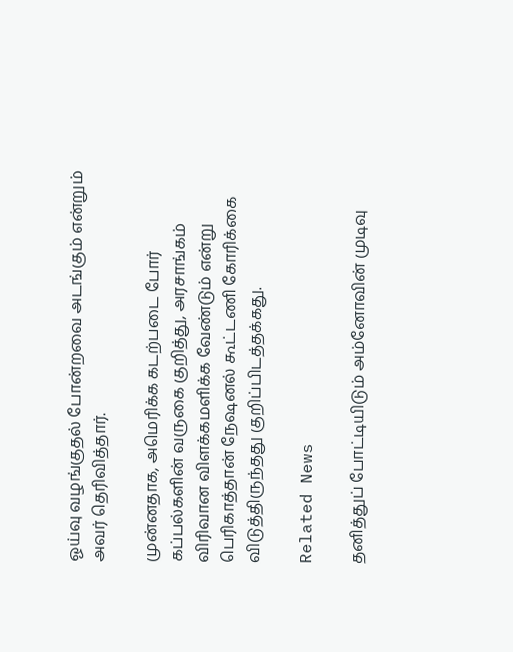ஓய்வு வழங்குதல் போன்றவை அடங்கும் என்றும் அவர் தெரிவித்தார்.

முன்னதாக, அமெரிக்க கடற்படை போர் கப்பல்களின் வருகை குறித்து, அரசாங்கம் விரிவான விளக்கமளிக்க வேண்டும் என்று பெரிகாத்தான் நேஷனல் கூட்டணி கோரிக்கை விடுத்திருந்தது குறிப்பிடத்தக்கது.

Related News

தனித்துப் போட்டியிடும் அம்னோவின் முடிவு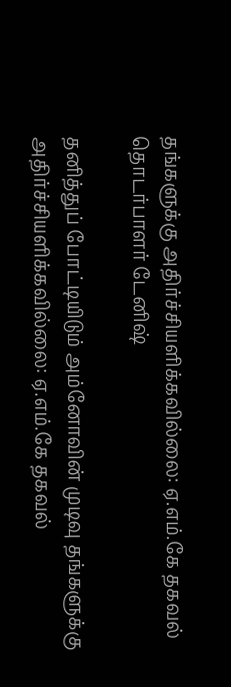தங்களுக்கு அதிர்ச்சியளிக்கவில்லை: ஏ.எம்.கே தகவல் தொடர்பாளர் டேனிஷ்

தனித்துப் போட்டியிடும் அம்னோவின் முடிவு தங்களுக்கு அதிர்ச்சியளிக்கவில்லை: ஏ.எம்.கே தகவல்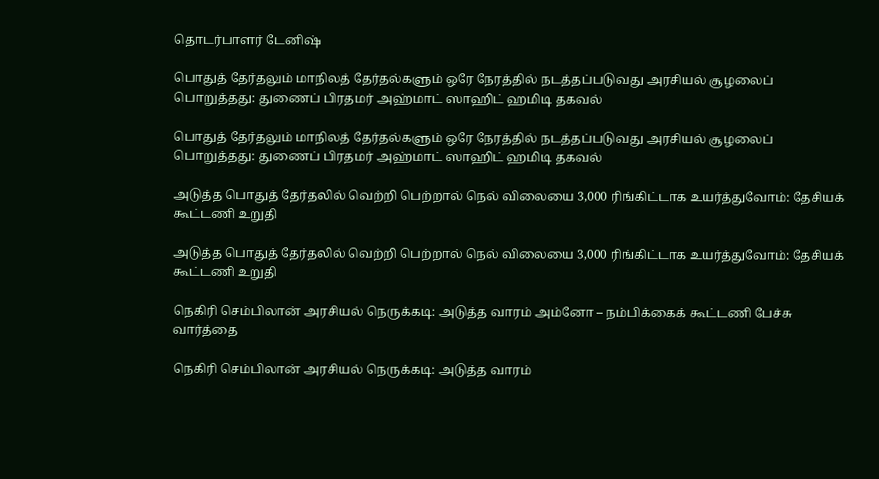தொடர்பாளர் டேனிஷ்

பொதுத் தேர்தலும் மாநிலத் தேர்தல்களும் ஒரே நேரத்தில் நடத்தப்படுவது அரசியல் சூழலைப் பொறுத்தது: துணைப் பிரதமர் அஹ்மாட் ஸாஹிட் ஹமிடி தகவல்

பொதுத் தேர்தலும் மாநிலத் தேர்தல்களும் ஒரே நேரத்தில் நடத்தப்படுவது அரசியல் சூழலைப் பொறுத்தது: துணைப் பிரதமர் அஹ்மாட் ஸாஹிட் ஹமிடி தகவல்

அடுத்த பொதுத் தேர்தலில் வெற்றி பெற்றால் நெல் விலையை 3,000 ரிங்கிட்டாக உயர்த்துவோம்: தேசியக் கூட்டணி உறுதி

அடுத்த பொதுத் தேர்தலில் வெற்றி பெற்றால் நெல் விலையை 3,000 ரிங்கிட்டாக உயர்த்துவோம்: தேசியக் கூட்டணி உறுதி

நெகிரி செம்பிலான் அரசியல் நெருக்கடி: அடுத்த வாரம் அம்னோ – நம்பிக்கைக் கூட்டணி பேச்சு வார்த்தை

நெகிரி செம்பிலான் அரசியல் நெருக்கடி: அடுத்த வாரம்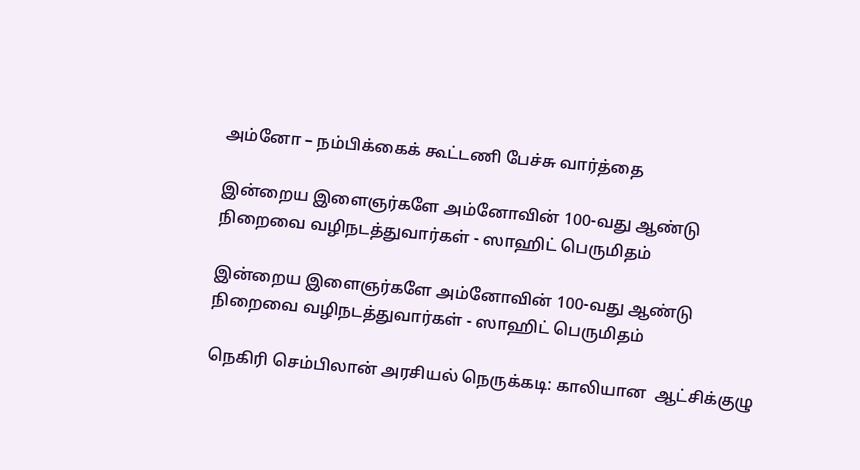அம்னோ – நம்பிக்கைக் கூட்டணி பேச்சு வார்த்தை

இன்றைய இளைஞர்களே அம்னோவின் 100-வது ஆண்டு நிறைவை வழிநடத்துவார்கள் - ஸாஹிட் பெருமிதம்

இன்றைய இளைஞர்களே அம்னோவின் 100-வது ஆண்டு நிறைவை வழிநடத்துவார்கள் - ஸாஹிட் பெருமிதம்

நெகிரி செம்பிலான் அரசியல் நெருக்கடி: காலியான  ஆட்சிக்குழு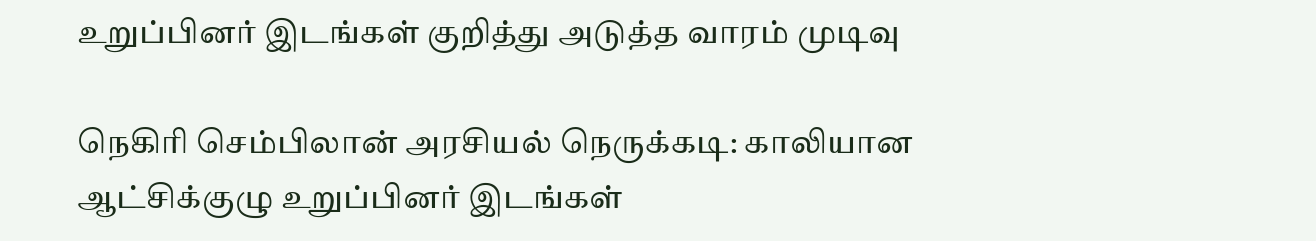உறுப்பினர் இடங்கள் குறித்து அடுத்த வாரம் முடிவு

நெகிரி செம்பிலான் அரசியல் நெருக்கடி: காலியான ஆட்சிக்குழு உறுப்பினர் இடங்கள்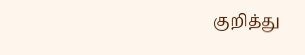குறித்து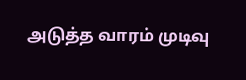அடுத்த வாரம் முடிவு